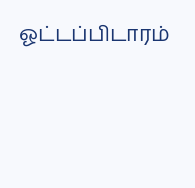ஓட்டப்பிடாரம்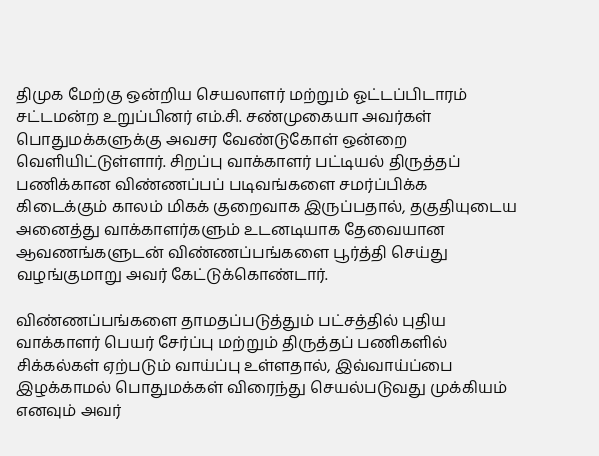திமுக மேற்கு ஒன்றிய செயலாளர் மற்றும் ஓட்டப்பிடாரம் சட்டமன்ற உறுப்பினர் எம்.சி. சண்முகையா அவர்கள் பொதுமக்களுக்கு அவசர வேண்டுகோள் ஒன்றை வெளியிட்டுள்ளார். சிறப்பு வாக்காளர் பட்டியல் திருத்தப் பணிக்கான விண்ணப்பப் படிவங்களை சமர்ப்பிக்க கிடைக்கும் காலம் மிகக் குறைவாக இருப்பதால், தகுதியுடைய அனைத்து வாக்காளர்களும் உடனடியாக தேவையான ஆவணங்களுடன் விண்ணப்பங்களை பூர்த்தி செய்து வழங்குமாறு அவர் கேட்டுக்கொண்டார்.

விண்ணப்பங்களை தாமதப்படுத்தும் பட்சத்தில் புதிய வாக்காளர் பெயர் சேர்ப்பு மற்றும் திருத்தப் பணிகளில் சிக்கல்கள் ஏற்படும் வாய்ப்பு உள்ளதால், இவ்வாய்ப்பை இழக்காமல் பொதுமக்கள் விரைந்து செயல்படுவது முக்கியம் எனவும் அவர்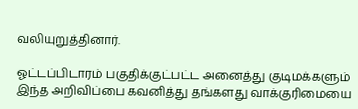வலியுறுத்தினார்.

ஓட்டப்பிடாரம் பகுதிக்குட்பட்ட அனைத்து குடிமக்களும் இந்த அறிவிப்பை கவனித்து தங்களது வாக்குரிமையை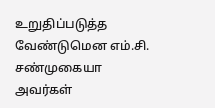உறுதிப்படுத்த வேண்டுமென எம்.சி. சண்முகையா அவர்கள்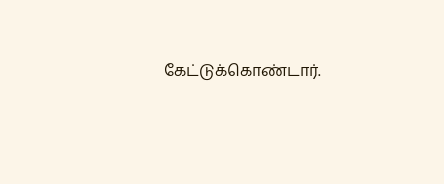கேட்டுக்கொண்டார்.